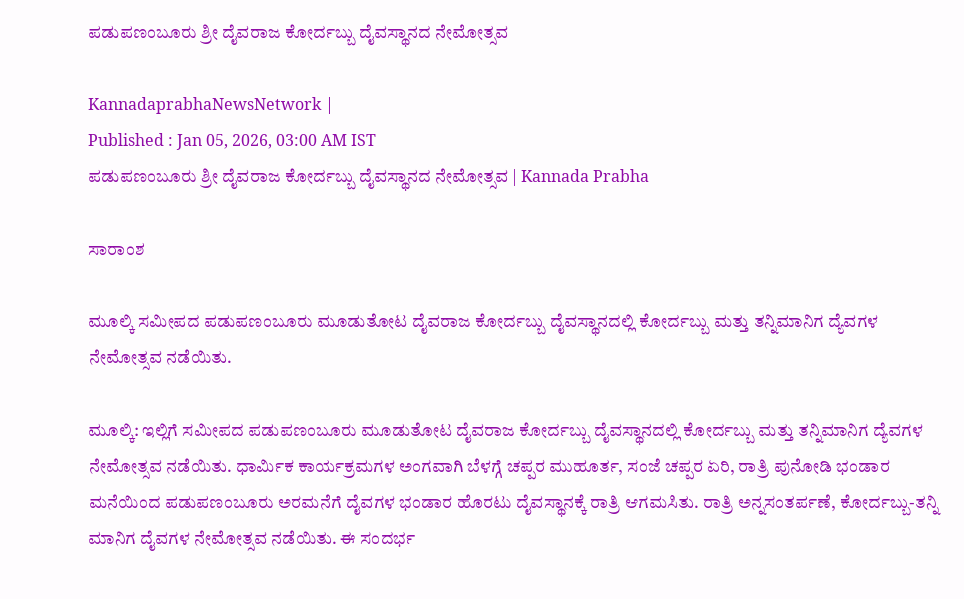ಪಡುಪಣಂಬೂರು ಶ್ರೀ ದೈವರಾಜ ಕೋರ್ದಬ್ಬು ದೈವಸ್ಥಾನದ ನೇಮೋತ್ಸವ

KannadaprabhaNewsNetwork |
Published : Jan 05, 2026, 03:00 AM IST
ಪಡುಪಣಂಬೂರು ಶ್ರೀ ದೈವರಾಜ ಕೋರ್ದಬ್ಬು ದೈವಸ್ಥಾನದ ನೇಮೋತ್ಸವ | Kannada Prabha

ಸಾರಾಂಶ

ಮೂಲ್ಕಿ ಸಮೀಪದ ಪಡುಪಣಂಬೂರು ಮೂಡುತೋಟ ದೈವರಾಜ ಕೋರ್ದಬ್ಬು ದೈವಸ್ಥಾನದಲ್ಲಿ ಕೋರ್ದಬ್ಬು ಮತ್ತು ತನ್ನಿಮಾನಿಗ ದ್ಯೆವಗಳ ನೇಮೋತ್ಸವ ನಡೆಯಿತು.

ಮೂಲ್ಕಿ: ಇಲ್ಲಿಗೆ ಸಮೀಪದ ಪಡುಪಣಂಬೂರು ಮೂಡುತೋಟ ದೈವರಾಜ ಕೋರ್ದಬ್ಬು ದೈವಸ್ಥಾನದಲ್ಲಿ ಕೋರ್ದಬ್ಬು ಮತ್ತು ತನ್ನಿಮಾನಿಗ ದ್ಯೆವಗಳ ನೇಮೋತ್ಸವ ನಡೆಯಿತು. ಧಾರ್ಮಿಕ ಕಾರ್ಯಕ್ರಮಗಳ ಅಂಗವಾಗಿ ಬೆಳಗ್ಗೆ ಚಪ್ಪರ ಮುಹೂರ್ತ, ಸಂಜೆ ಚಪ್ಪರ ಏರಿ, ರಾತ್ರಿ ಪುನೋಡಿ ಭಂಡಾರ ಮನೆಯಿಂದ ಪಡುಪಣಂಬೂರು ಅರಮನೆಗೆ ದೈವಗಳ ಭಂಡಾರ ಹೊರಟು ದೈವಸ್ಥಾನಕ್ಕೆ ರಾತ್ರಿ ಆಗಮಸಿತು. ರಾತ್ರಿ ಅನ್ನಸಂತರ್ಪಣೆ, ಕೋರ್ದಬ್ಬು-ತನ್ನಿ ಮಾನಿಗ ದೈವಗಳ ನೇಮೋತ್ಸವ ನಡೆಯಿತು. ಈ ಸಂದರ್ಭ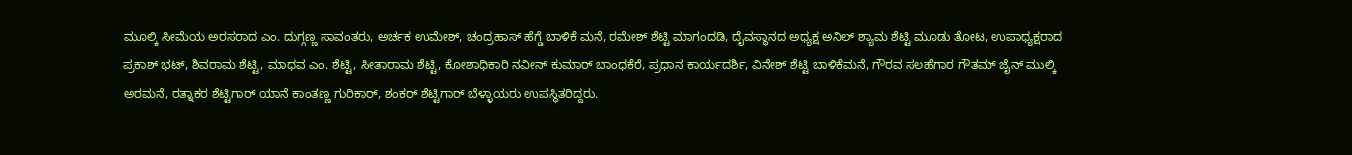ಮೂಲ್ಕಿ ಸೀಮೆಯ ಅರಸರಾದ ಎಂ. ದುಗ್ಗಣ್ಣ ಸಾವಂತರು, ಅರ್ಚಕ ಉಮೇಶ್, ಚಂದ್ರಹಾಸ್ ಹೆಗ್ಡೆ ಬಾಳಿಕೆ ಮನೆ, ರಮೇಶ್ ಶೆಟ್ಟಿ ಮಾಗಂದಡಿ, ದೈವಸ್ಥಾನದ ಅಧ್ಯಕ್ಷ ಅನಿಲ್ ಶ್ಯಾಮ ಶೆಟ್ಟಿ ಮೂಡು ತೋಟ, ಉಪಾಧ್ಯಕ್ಷರಾದ ಪ್ರಕಾಶ್ ಭಟ್, ಶಿವರಾಮ ಶೆಟ್ಟಿ, ಮಾಧವ ಎಂ. ಶೆಟ್ಟಿ, ಸೀತಾರಾಮ ಶೆಟ್ಟಿ, ಕೋಶಾಧಿಕಾರಿ ನವೀನ್ ಕುಮಾರ್ ಬಾಂಧಕೆರೆ, ಪ್ರಧಾನ ಕಾರ್ಯದರ್ಶಿ, ವಿನೇಶ್ ಶೆಟ್ಟಿ ಬಾಳಿಕೆಮನೆ, ಗೌರವ ಸಲಹೆಗಾರ ಗೌತಮ್ ಜೈನ್ ಮುಲ್ಕಿ ಅರಮನೆ, ರತ್ನಾಕರ ಶೆಟ್ಟಿಗಾರ್ ಯಾನೆ ಕಾಂತಣ್ಣ ಗುರಿಕಾರ್, ಶಂಕರ್ ಶೆಟ್ಟಿಗಾರ್ ಬೆಳ್ಳಾಯರು ಉಪಸ್ಥಿತರಿದ್ದರು.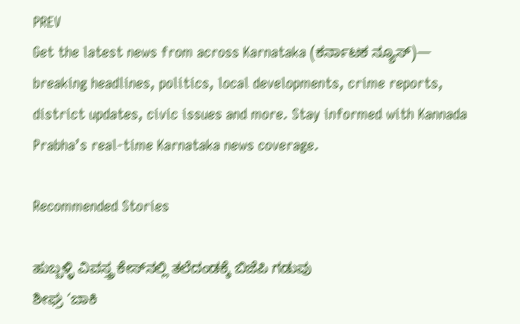PREV
Get the latest news from across Karnataka (ಕರ್ನಾಟಕ ನ್ಯೂಸ್)— breaking headlines, politics, local developments, crime reports, district updates, civic issues and more. Stay informed with Kannada Prabha’s real‑time Karnataka news coverage.

Recommended Stories

ಹುಬ್ಬಳ್ಳಿ ವಿವಸ್ತ್ರ ಕೇಸ್‌ನಲ್ಲಿ ತಲೆದಂಡಕ್ಕೆ ಬಿಜೆಪಿ ಗಡುವು
ಶೀಘ್ರ ‘ಬಾಕಿ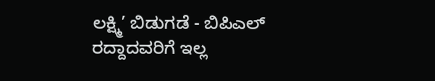ಲಕ್ಷ್ಮಿ’ ಬಿಡುಗಡೆ - ಬಿಪಿಎಲ್‌ ರದ್ದಾದವರಿಗೆ ಇಲ್ಲ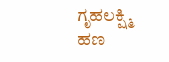ಗೃಹಲಕ್ಷ್ಮಿ ಹಣ